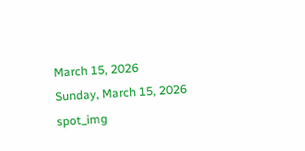March 15, 2026
Sunday, March 15, 2026
spot_img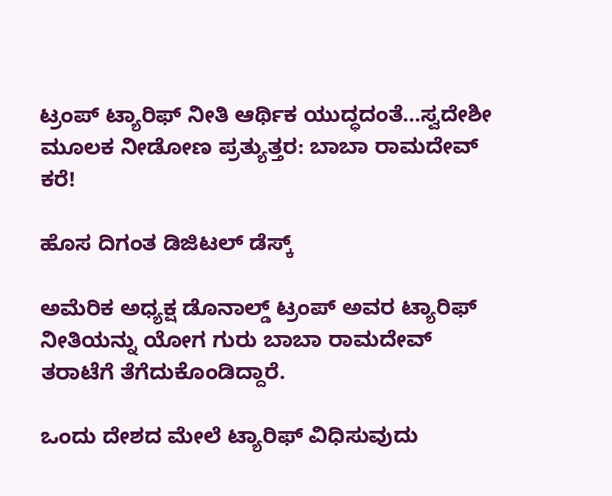ಟ್ರಂಪ್ ಟ್ಯಾರಿಫ್ ನೀತಿ ಆರ್ಥಿಕ ಯುದ್ಧದಂತೆ…ಸ್ವದೇಶೀ ಮೂಲಕ ನೀಡೋಣ ಪ್ರತ್ಯುತ್ತರ: ಬಾಬಾ ರಾಮದೇವ್ ಕರೆ!

ಹೊಸ ದಿಗಂತ ಡಿಜಿಟಲ್ ಡೆಸ್ಕ್

ಅಮೆರಿಕ ಅಧ್ಯಕ್ಷ ಡೊನಾಲ್ಡ್ ಟ್ರಂಪ್ ಅವರ ಟ್ಯಾರಿಫ್ ನೀತಿಯನ್ನು ಯೋಗ ಗುರು ಬಾಬಾ ರಾಮದೇವ್ ತರಾಟೆಗೆ ತೆಗೆದುಕೊಂಡಿದ್ದಾರೆ.

ಒಂದು ದೇಶದ ಮೇಲೆ ಟ್ಯಾರಿಫ್ ವಿಧಿಸುವುದು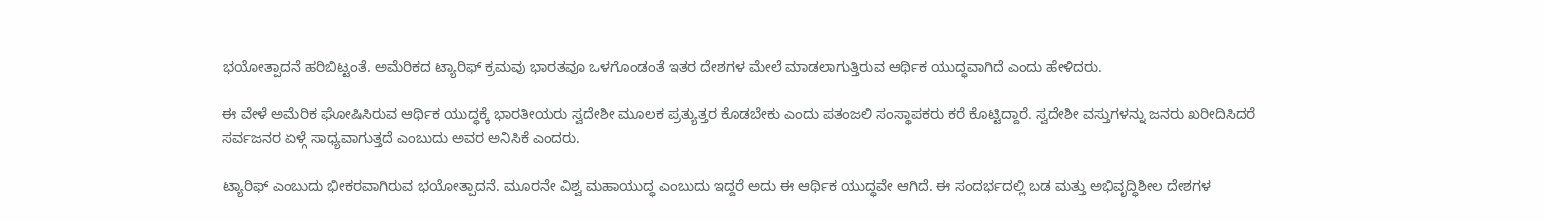ಭಯೋತ್ಪಾದನೆ ಹರಿಬಿಟ್ಟಂತೆ. ಅಮೆರಿಕದ ಟ್ಯಾರಿಫ್ ಕ್ರಮವು ಭಾರತವೂ ಒಳಗೊಂಡಂತೆ ಇತರ ದೇಶಗಳ ಮೇಲೆ ಮಾಡಲಾಗುತ್ತಿರುವ ಆರ್ಥಿಕ ಯುದ್ಧವಾಗಿದೆ ಎಂದು ಹೇಳಿದರು.

ಈ ವೇಳೆ ಅಮೆರಿಕ ಘೋಷಿಸಿರುವ ಆರ್ಥಿಕ ಯುದ್ಧಕ್ಕೆ ಭಾರತೀಯರು ಸ್ವದೇಶೀ ಮೂಲಕ ಪ್ರತ್ಯುತ್ತರ ಕೊಡಬೇಕು ಎಂದು ಪತಂಜಲಿ ಸಂಸ್ಥಾಪಕರು ಕರೆ ಕೊಟ್ಟಿದ್ದಾರೆ. ಸ್ವದೇಶೀ ವಸ್ತುಗಳನ್ನು ಜನರು ಖರೀದಿಸಿದರೆ ಸರ್ವಜನರ ಏಳ್ಗೆ ಸಾಧ್ಯವಾಗುತ್ತದೆ ಎಂಬುದು ಅವರ ಅನಿಸಿಕೆ ಎಂದರು.

ಟ್ಯಾರಿಫ್ ಎಂಬುದು ಭೀಕರವಾಗಿರುವ ಭಯೋತ್ಪಾದನೆ. ಮೂರನೇ ವಿಶ್ವ ಮಹಾಯುದ್ಧ ಎಂಬುದು ಇದ್ದರೆ ಅದು ಈ ಆರ್ಥಿಕ ಯುದ್ಧವೇ ಆಗಿದೆ. ಈ ಸಂದರ್ಭದಲ್ಲಿ ಬಡ ಮತ್ತು ಅಭಿವೃದ್ಧಿಶೀಲ ದೇಶಗಳ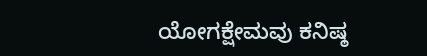ಯೋಗಕ್ಷೇಮವು ಕನಿಷ್ಠ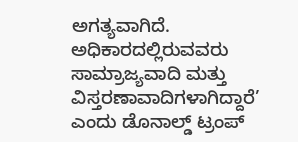ಅಗತ್ಯವಾಗಿದೆ. ಅಧಿಕಾರದಲ್ಲಿರುವವರು ಸಾಮ್ರಾಜ್ಯವಾದಿ ಮತ್ತು ವಿಸ್ತರಣಾವಾದಿಗಳಾಗಿದ್ದಾರೆ’ ಎಂದು ಡೊನಾಲ್ಡ್ ಟ್ರಂಪ್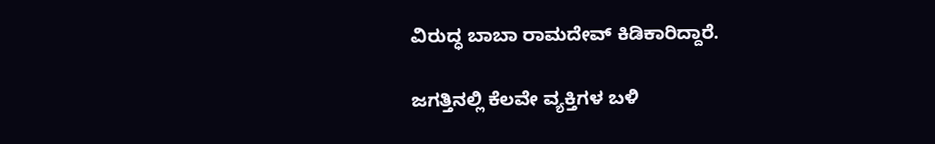ವಿರುದ್ಧ ಬಾಬಾ ರಾಮದೇವ್ ಕಿಡಿಕಾರಿದ್ದಾರೆ.

ಜಗತ್ತಿನಲ್ಲಿ ಕೆಲವೇ ವ್ಯಕ್ತಿಗಳ ಬಳಿ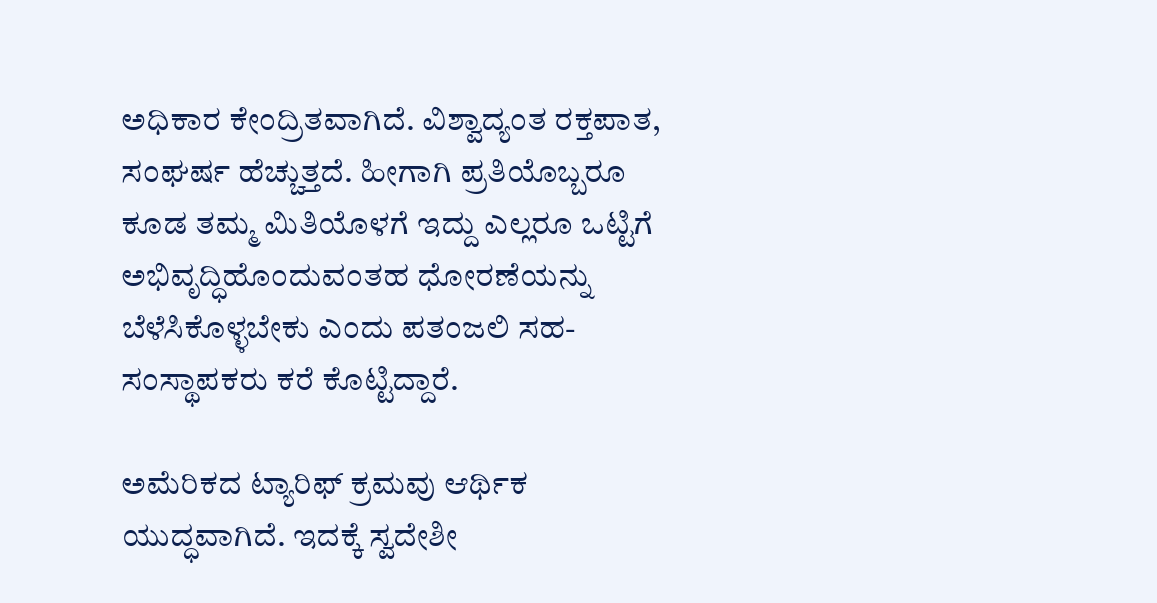ಅಧಿಕಾರ ಕೇಂದ್ರಿತವಾಗಿದೆ. ವಿಶ್ವಾದ್ಯಂತ ರಕ್ತಪಾತ, ಸಂಘರ್ಷ ಹೆಚ್ಚುತ್ತದೆ. ಹೀಗಾಗಿ ಪ್ರತಿಯೊಬ್ಬರೂ ಕೂಡ ತಮ್ಮ ಮಿತಿಯೊಳಗೆ ಇದ್ದು ಎಲ್ಲರೂ ಒಟ್ಟಿಗೆ ಅಭಿವೃದ್ಧಿಹೊಂದುವಂತಹ ಧೋರಣೆಯನ್ನು ಬೆಳೆಸಿಕೊಳ್ಳಬೇಕು ಎಂದು ಪತಂಜಲಿ ಸಹ-ಸಂಸ್ಥಾಪಕರು ಕರೆ ಕೊಟ್ಟಿದ್ದಾರೆ.

ಅಮೆರಿಕದ ಟ್ಯಾರಿಫ್ ಕ್ರಮವು ಆರ್ಥಿಕ ಯುದ್ಧವಾಗಿದೆ. ಇದಕ್ಕೆ ಸ್ವದೇಶೀ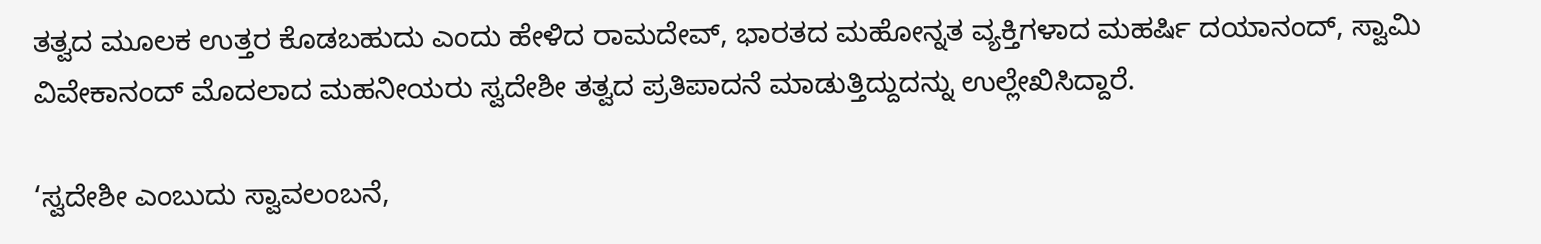ತತ್ವದ ಮೂಲಕ ಉತ್ತರ ಕೊಡಬಹುದು ಎಂದು ಹೇಳಿದ ರಾಮದೇವ್, ಭಾರತದ ಮಹೋನ್ನತ ವ್ಯಕ್ತಿಗಳಾದ ಮಹರ್ಷಿ ದಯಾನಂದ್, ಸ್ವಾಮಿ ವಿವೇಕಾನಂದ್ ಮೊದಲಾದ ಮಹನೀಯರು ಸ್ವದೇಶೀ ತತ್ವದ ಪ್ರತಿಪಾದನೆ ಮಾಡುತ್ತಿದ್ದುದನ್ನು ಉಲ್ಲೇಖಿಸಿದ್ದಾರೆ.

‘ಸ್ವದೇಶೀ ಎಂಬುದು ಸ್ವಾವಲಂಬನೆ,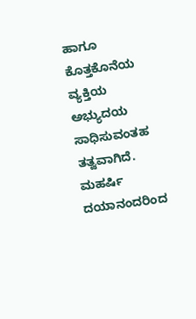ಹಾಗೂ ಕೊತ್ತಕೊನೆಯ ವ್ಯಕ್ತಿಯ ಅಭ್ಯುದಯ ಸಾಧಿಸುವಂತಹ ತತ್ವವಾಗಿದೆ. ಮಹರ್ಷಿ ದಯಾನಂದರಿಂದ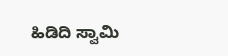ಹಿಡಿದಿ ಸ್ವಾಮಿ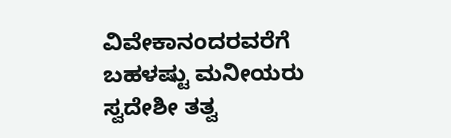ವಿವೇಕಾನಂದರವರೆಗೆ ಬಹಳಷ್ಟು ಮನೀಯರು ಸ್ವದೇಶೀ ತತ್ವ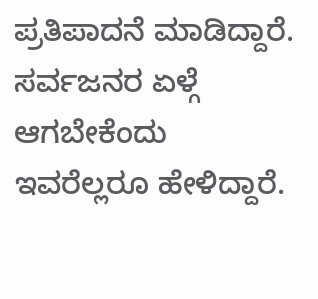ಪ್ರತಿಪಾದನೆ ಮಾಡಿದ್ದಾರೆ. ಸರ್ವಜನರ ಏಳ್ಗೆ ಆಗಬೇಕೆಂದು ಇವರೆಲ್ಲರೂ ಹೇಳಿದ್ದಾರೆ.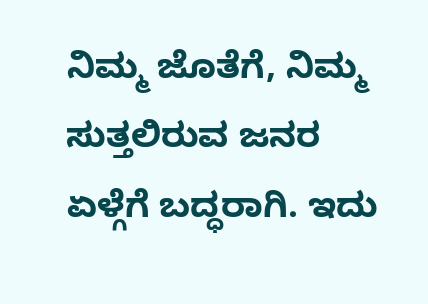ನಿಮ್ಮ ಜೊತೆಗೆ, ನಿಮ್ಮ ಸುತ್ತಲಿರುವ ಜನರ ಏಳ್ಗೆಗೆ ಬದ್ಧರಾಗಿ. ಇದು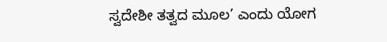ಸ್ವದೇಶೀ ತತ್ವದ ಮೂಲ’ ಎಂದು ಯೋಗ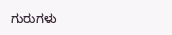ಗುರುಗಳು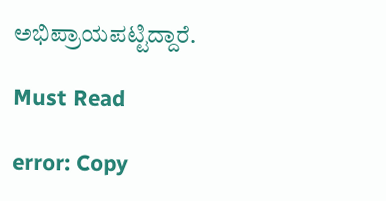ಅಭಿಪ್ರಾಯಪಟ್ಟಿದ್ದಾರೆ.

Must Read

error: Copy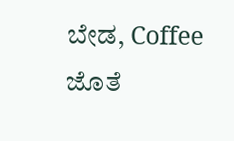ಬೇಡ, Coffee ಜೊತೆ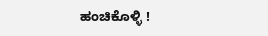ಹಂಚಿಕೊಳ್ಳಿ !